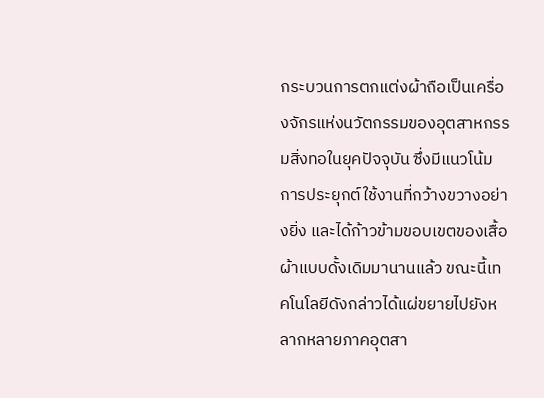กระบวนการตกแต่งผ้าถือเป็นเครื่องจักรแห่งนวัตกรรมของอุตสาหกรรมสิ่งทอในยุคปัจจุบัน ซึ่งมีแนวโน้มการประยุกต์ใช้งานที่กว้างขวางอย่างยิ่ง และได้ก้าวข้ามขอบเขตของเสื้อผ้าแบบดั้งเดิมมานานแล้ว ขณะนี้เทคโนโลยีดังกล่าวได้แผ่ขยายไปยังหลากหลายภาคอุตสา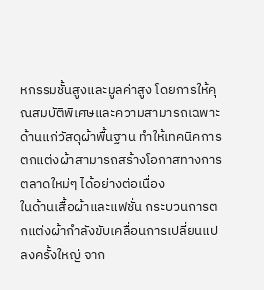หกรรมชั้นสูงและมูลค่าสูง โดยการให้คุณสมบัติพิเศษและความสามารถเฉพาะด้านแก่วัสดุผ้าพื้นฐาน ทำให้เทคนิคการตกแต่งผ้าสามารถสร้างโอกาสทางการตลาดใหม่ๆ ได้อย่างต่อเนื่อง
ในด้านเสื้อผ้าและแฟชั่น กระบวนการตกแต่งผ้ากำลังขับเคลื่อนการเปลี่ยนแปลงครั้งใหญ่ จาก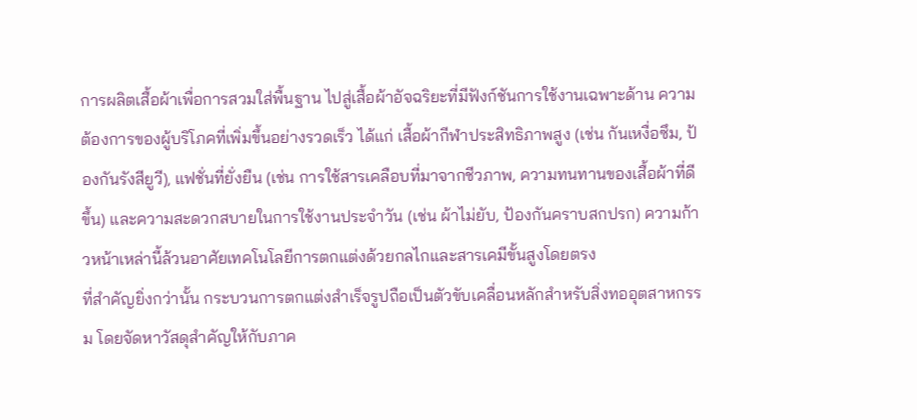การผลิตเสื้อผ้าเพื่อการสวมใส่พื้นฐาน ไปสู่เสื้อผ้าอัจฉริยะที่มีฟังก์ชันการใช้งานเฉพาะด้าน ความต้องการของผู้บริโภคที่เพิ่มขึ้นอย่างรวดเร็ว ได้แก่ เสื้อผ้ากีฬาประสิทธิภาพสูง (เช่น กันเหงื่อซึม, ป้องกันรังสียูวี), แฟชั่นที่ยั่งยืน (เช่น การใช้สารเคลือบที่มาจากชีวภาพ, ความทนทานของเสื้อผ้าที่ดีขึ้น) และความสะดวกสบายในการใช้งานประจำวัน (เช่น ผ้าไม่ยับ, ป้องกันคราบสกปรก) ความก้าวหน้าเหล่านี้ล้วนอาศัยเทคโนโลยีการตกแต่งด้วยกลไกและสารเคมีขั้นสูงโดยตรง
ที่สำคัญยิ่งกว่านั้น กระบวนการตกแต่งสำเร็จรูปถือเป็นตัวขับเคลื่อนหลักสำหรับสิ่งทออุตสาหกรรม โดยจัดหาวัสดุสำคัญให้กับภาค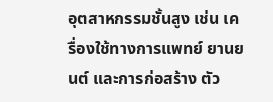อุตสาหกรรมชั้นสูง เช่น เครื่องใช้ทางการแพทย์ ยานยนต์ และการก่อสร้าง ตัว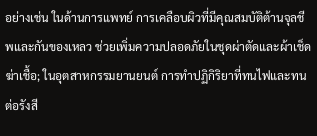อย่างเช่น ในด้านการแพทย์ การเคลือบผิวที่มีคุณสมบัติต้านจุลชีพและกันของเหลว ช่วยเพิ่มความปลอดภัยในชุดผ่าตัดและผ้าเช็ดฆ่าเชื้อ; ในอุตสาหกรรมยานยนต์ การทำปฏิกิริยาที่ทนไฟและทนต่อรังสี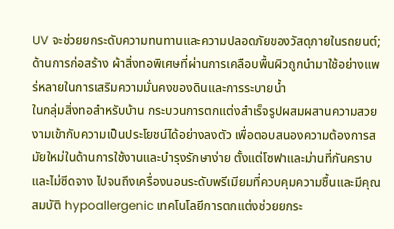UV จะช่วยยกระดับความทนทานและความปลอดภัยของวัสดุภายในรถยนต์; ด้านการก่อสร้าง ผ้าสิ่งทอพิเศษที่ผ่านการเคลือบพื้นผิวถูกนำมาใช้อย่างแพร่หลายในการเสริมความมั่นคงของดินและการระบายน้ำ
ในกลุ่มสิ่งทอสำหรับบ้าน กระบวนการตกแต่งสำเร็จรูปผสมผสานความสวยงามเข้ากับความเป็นประโยชน์ได้อย่างลงตัว เพื่อตอบสนองความต้องการสมัยใหม่ในด้านการใช้งานและบำรุงรักษาง่าย ตั้งแต่โซฟาและม่านที่กันคราบและไม่ซีดจาง ไปจนถึงเครื่องนอนระดับพรีเมียมที่ควบคุมความชื้นและมีคุณสมบัติ hypoallergenic เทคโนโลยีการตกแต่งช่วยยกระ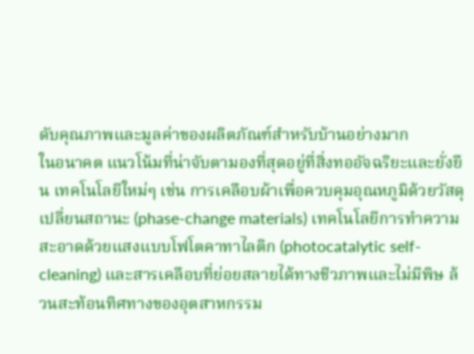ดับคุณภาพและมูลค่าของผลิตภัณฑ์สำหรับบ้านอย่างมาก
ในอนาคต แนวโน้มที่น่าจับตามองที่สุดอยู่ที่สิ่งทออัจฉริยะและยั่งยืน เทคโนโลยีใหม่ๆ เช่น การเคลือบผ้าเพื่อควบคุมอุณหภูมิด้วยวัสดุเปลี่ยนสถานะ (phase-change materials) เทคโนโลยีการทำความสะอาดด้วยแสงแบบโฟโตคาทาไลติก (photocatalytic self-cleaning) และสารเคลือบที่ย่อยสลายได้ทางชีวภาพและไม่มีพิษ ล้วนสะท้อนทิศทางของอุตสาหกรรม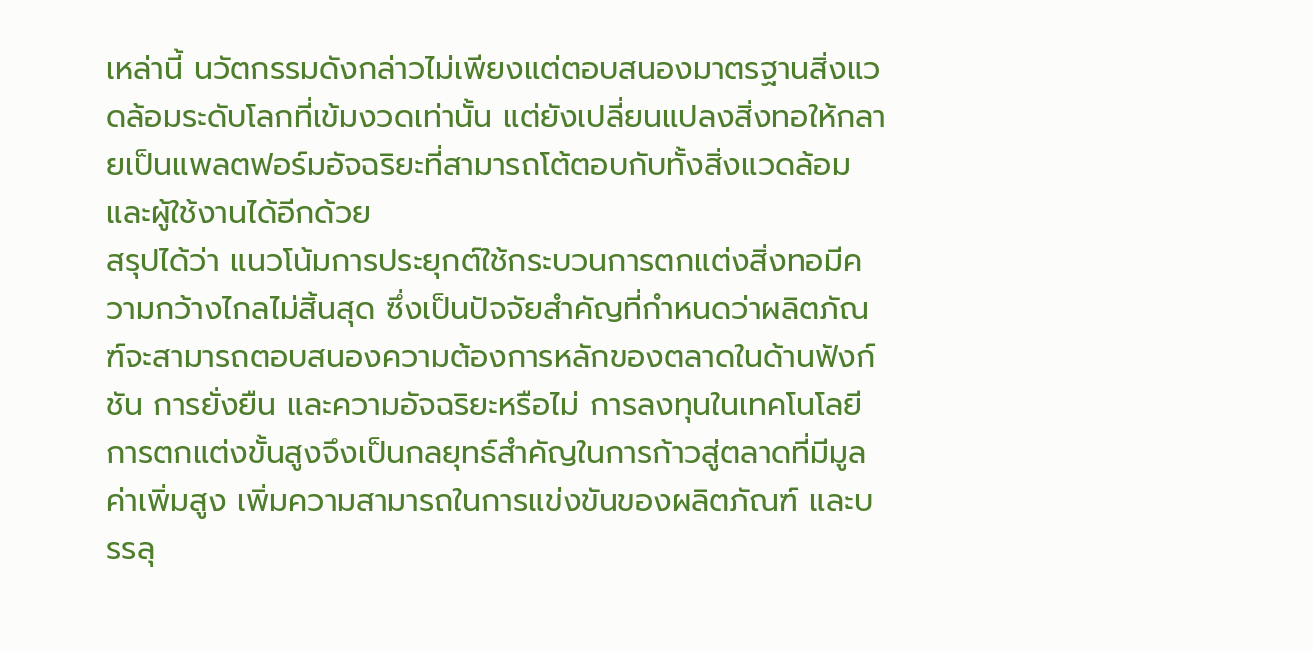เหล่านี้ นวัตกรรมดังกล่าวไม่เพียงแต่ตอบสนองมาตรฐานสิ่งแวดล้อมระดับโลกที่เข้มงวดเท่านั้น แต่ยังเปลี่ยนแปลงสิ่งทอให้กลายเป็นแพลตฟอร์มอัจฉริยะที่สามารถโต้ตอบกับทั้งสิ่งแวดล้อมและผู้ใช้งานได้อีกด้วย
สรุปได้ว่า แนวโน้มการประยุกต์ใช้กระบวนการตกแต่งสิ่งทอมีความกว้างไกลไม่สิ้นสุด ซึ่งเป็นปัจจัยสำคัญที่กำหนดว่าผลิตภัณฑ์จะสามารถตอบสนองความต้องการหลักของตลาดในด้านฟังก์ชัน การยั่งยืน และความอัจฉริยะหรือไม่ การลงทุนในเทคโนโลยีการตกแต่งขั้นสูงจึงเป็นกลยุทธ์สำคัญในการก้าวสู่ตลาดที่มีมูลค่าเพิ่มสูง เพิ่มความสามารถในการแข่งขันของผลิตภัณฑ์ และบรรลุ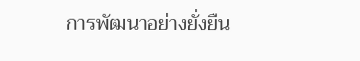การพัฒนาอย่างยั่งยืน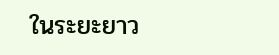ในระยะยาว